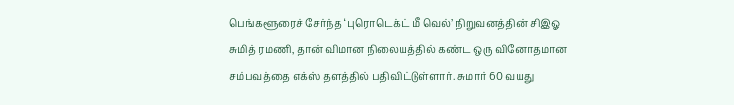பெங்களூரைச் சேர்ந்த ‘புரொடெக்ட் மீ வெல்’ நிறுவனத்தின் சிஇஓ சுமித் ரமணி, தான் விமான நிலையத்தில் கண்ட ஒரு வினோதமான சம்பவத்தை எக்ஸ் தளத்தில் பதிவிட்டுள்ளார். சுமார் 60 வயது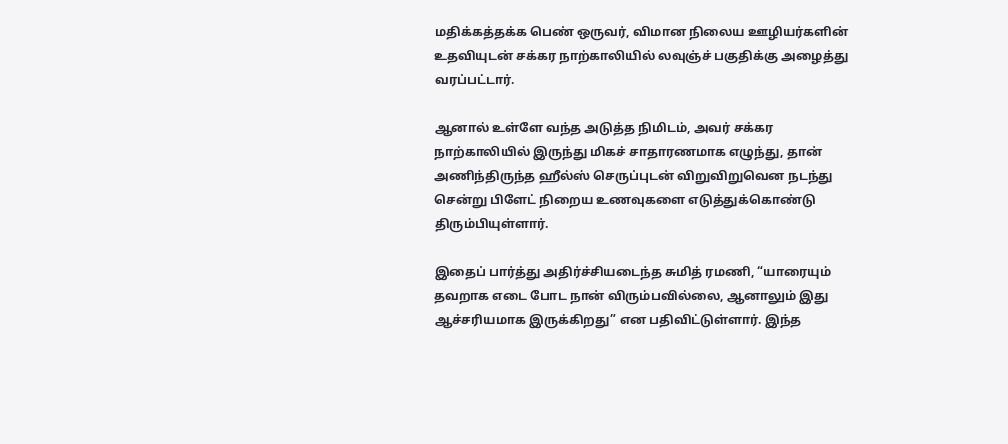மதிக்கத்தக்க பெண் ஒருவர், விமான நிலைய ஊழியர்களின் உதவியுடன் சக்கர நாற்காலியில் லவுஞ்ச் பகுதிக்கு அழைத்து வரப்பட்டார்.

ஆனால் உள்ளே வந்த அடுத்த நிமிடம், அவர் சக்கர நாற்காலியில் இருந்து மிகச் சாதாரணமாக எழுந்து, தான் அணிந்திருந்த ஹீல்ஸ் செருப்புடன் விறுவிறுவென நடந்து சென்று பிளேட் நிறைய உணவுகளை எடுத்துக்கொண்டு திரும்பியுள்ளார்.

இதைப் பார்த்து அதிர்ச்சியடைந்த சுமித் ரமணி, “யாரையும் தவறாக எடை போட நான் விரும்பவில்லை, ஆனாலும் இது ஆச்சரியமாக இருக்கிறது” என பதிவிட்டுள்ளார். இந்த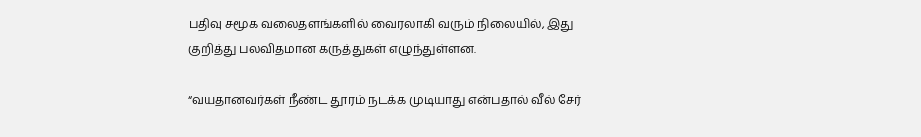பதிவு சமூக வலைதளங்களில் வைரலாகி வரும் நிலையில், இது குறித்து பலவிதமான கருத்துகள் எழுந்துள்ளன.

“வயதானவர்கள் நீண்ட தூரம் நடக்க முடியாது என்பதால் வீல் சேர்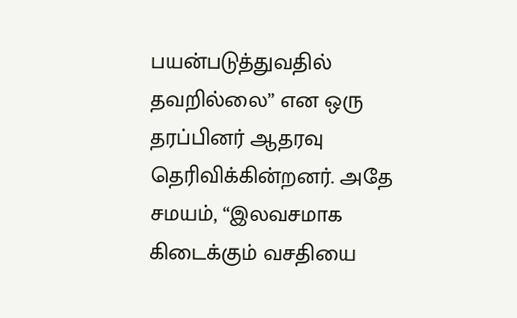பயன்படுத்துவதில் தவறில்லை” என ஒரு தரப்பினர் ஆதரவு தெரிவிக்கின்றனர். அதே சமயம், “இலவசமாக கிடைக்கும் வசதியை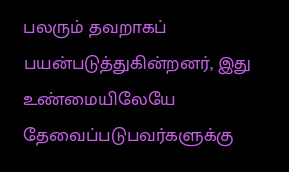பலரும் தவறாகப் பயன்படுத்துகின்றனர், இது உண்மையிலேயே தேவைப்படுபவர்களுக்கு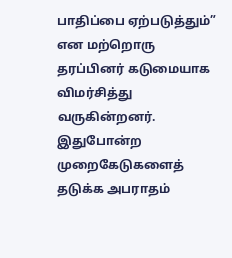பாதிப்பை ஏற்படுத்தும்” என மற்றொரு தரப்பினர் கடுமையாக விமர்சித்து வருகின்றனர். இதுபோன்ற முறைகேடுகளைத் தடுக்க அபராதம்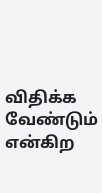விதிக்க வேண்டும் என்கிற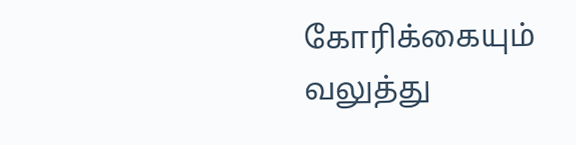கோரிக்கையும் வலுத்து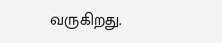வருகிறது.